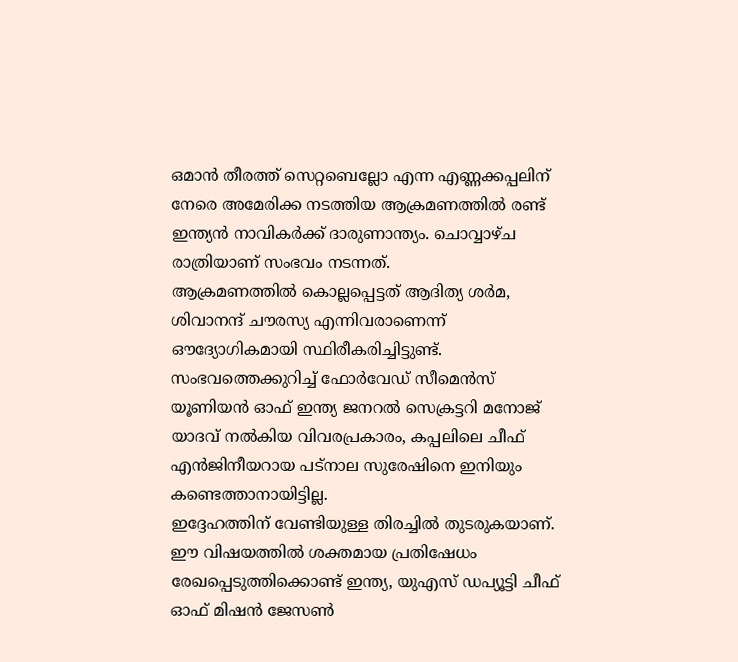ഒമാൻ തീരത്ത് സെറ്റബെല്ലോ എന്ന എണ്ണക്കപ്പലിന് നേരെ അമേരിക്ക നടത്തിയ ആക്രമണത്തിൽ രണ്ട് ഇന്ത്യൻ നാവികർക്ക് ദാരുണാന്ത്യം. ചൊവ്വാഴ്ച രാത്രിയാണ് സംഭവം നടന്നത്.
ആക്രമണത്തിൽ കൊല്ലപ്പെട്ടത് ആദിത്യ ശർമ, ശിവാനന്ദ് ചൗരസ്യ എന്നിവരാണെന്ന് ഔദ്യോഗികമായി സ്ഥിരീകരിച്ചിട്ടുണ്ട്. സംഭവത്തെക്കുറിച്ച് ഫോർവേഡ് സീമെൻസ് യൂണിയൻ ഓഫ് ഇന്ത്യ ജനറൽ സെക്രട്ടറി മനോജ് യാദവ് നൽകിയ വിവരപ്രകാരം, കപ്പലിലെ ചീഫ് എൻജിനീയറായ പട്നാല സുരേഷിനെ ഇനിയും കണ്ടെത്താനായിട്ടില്ല.
ഇദ്ദേഹത്തിന് വേണ്ടിയുള്ള തിരച്ചിൽ തുടരുകയാണ്. ഈ വിഷയത്തിൽ ശക്തമായ പ്രതിഷേധം രേഖപ്പെടുത്തിക്കൊണ്ട് ഇന്ത്യ, യുഎസ് ഡപ്യൂട്ടി ചീഫ് ഓഫ് മിഷൻ ജേസൺ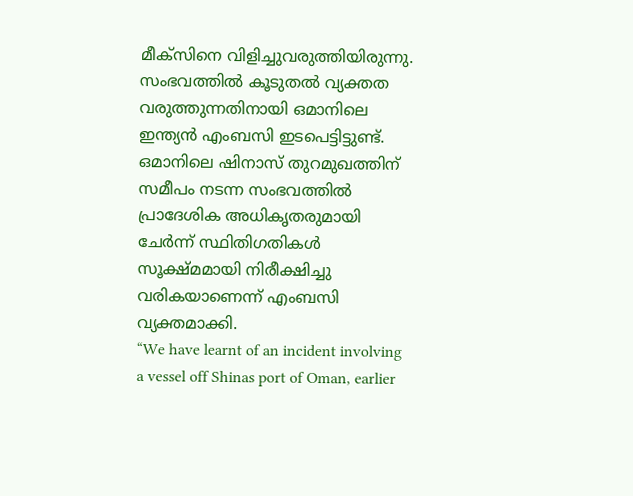മീക്സിനെ വിളിച്ചുവരുത്തിയിരുന്നു.
സംഭവത്തിൽ കൂടുതൽ വ്യക്തത വരുത്തുന്നതിനായി ഒമാനിലെ ഇന്ത്യൻ എംബസി ഇടപെട്ടിട്ടുണ്ട്. ഒമാനിലെ ഷിനാസ് തുറമുഖത്തിന് സമീപം നടന്ന സംഭവത്തിൽ പ്രാദേശിക അധികൃതരുമായി ചേർന്ന് സ്ഥിതിഗതികൾ സൂക്ഷ്മമായി നിരീക്ഷിച്ചു വരികയാണെന്ന് എംബസി വ്യക്തമാക്കി.
“We have learnt of an incident involving a vessel off Shinas port of Oman, earlier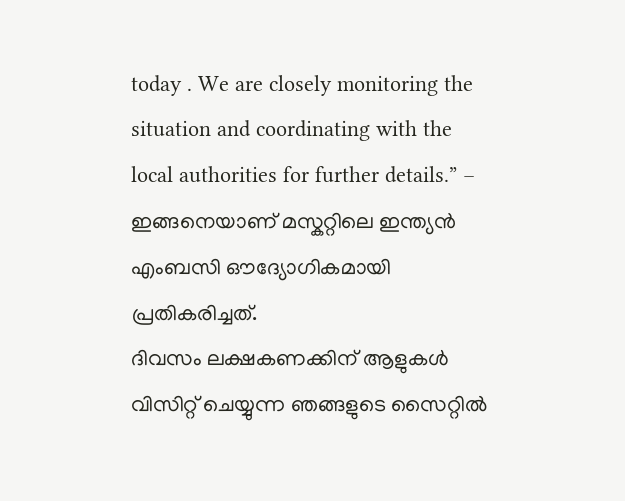today . We are closely monitoring the situation and coordinating with the local authorities for further details.” – ഇങ്ങനെയാണ് മസ്കറ്റിലെ ഇന്ത്യൻ എംബസി ഔദ്യോഗികമായി പ്രതികരിച്ചത്.
ദിവസം ലക്ഷകണക്കിന് ആളുകൾ വിസിറ്റ് ചെയ്യുന്ന ഞങ്ങളുടെ സൈറ്റിൽ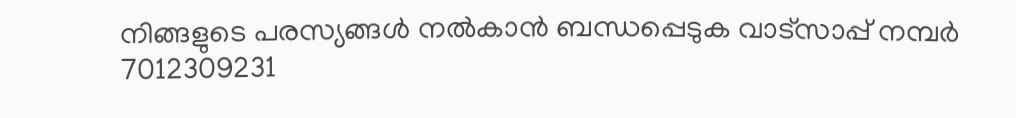നിങ്ങളുടെ പരസ്യങ്ങൾ നൽകാൻ ബന്ധപ്പെടുക വാട്സാപ്പ് നമ്പർ 7012309231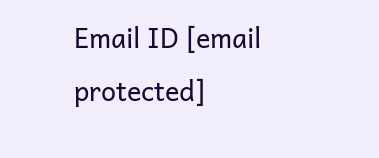Email ID [email protected]